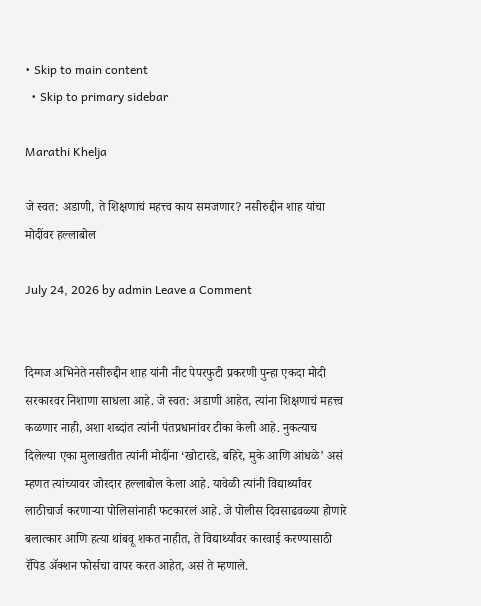• Skip to main content
  • Skip to primary sidebar

Marathi Khelja

जे स्वत: अडाणी, ते शिक्षणाचं महत्त्व काय समजणार? नसीरुद्दीन शाह यांचा मोदींवर हल्लाबोल

July 24, 2026 by admin Leave a Comment


दिग्गज अभिनेते नसीरुद्दीन शाह यांनी नीट पेपरफुटी प्रकरणी पुन्हा एकदा मोदी सरकारवर निशाणा साधला आहे. जे स्वत: अडाणी आहेत, त्यांना शिक्षणाचं महत्त्व कळणार नाही, अशा शब्दांत त्यांनी पंतप्रधानांवर टीका केली आहे. नुकत्याच दिलेल्या एका मुलाखतीत त्यांनी मोदींना ‘खोटारडे, बहिरे, मुके आणि आंधळे’ असं म्हणत त्यांच्यावर जोरदार हल्लाबोल केला आहे. यावेळी त्यांनी विद्यार्थ्यांवर लाठीचार्ज करणाऱ्या पोलिसांनाही फटकारलं आहे. जे पोलीस दिवसाढवळ्या होणारे बलात्कार आणि हत्या थांबवू शकत नाहीत, ते विद्यार्थ्यांवर कारवाई करण्यासाठी रॅपिड ॲक्शन फोर्सचा वापर करत आहेत, असं ते म्हणाले.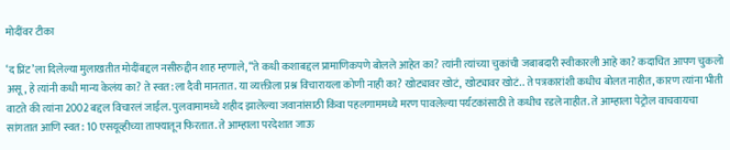मोदींवर टीका

‘द प्रिंट’ला दिलेल्या मुलाखतीत मोदींबद्दल नसीरुद्दीन शाह म्हणाले, “ते कधी कशाबद्दल प्रामाणिकपणे बोलले आहेत का? त्यांनी त्यांच्या चुकांची जबाबदारी स्वीकारली आहे का? कदाचित आपण चुकलो असू, हे त्यांनी कधी मान्य केलंय का? ते स्वत:ला दैवी मानतात. या व्यक्तीला प्रश्न विचारायला कोणी नाही का? खोट्यावर खोटं, खोट्यावर खोटं.. ते पत्रकारांशी कधीच बोलत नाहीत, कारण त्यांना भीती वाटते की त्यांना 2002 बद्दल विचारलं जाईल. पुलवामामध्ये शहीद झालेल्या जवानांसाठी किंवा पहलगाममध्ये मरण पावलेल्या पर्यटकांसाठी ते कधीच रडले नाहीत. ते आम्हाला पेट्रोल वाचवायचा सांगतात आणि स्वत: 10 एसयूव्हीच्या ताफ्यातून फिरतात. ते आम्हाला परदेशात जाऊ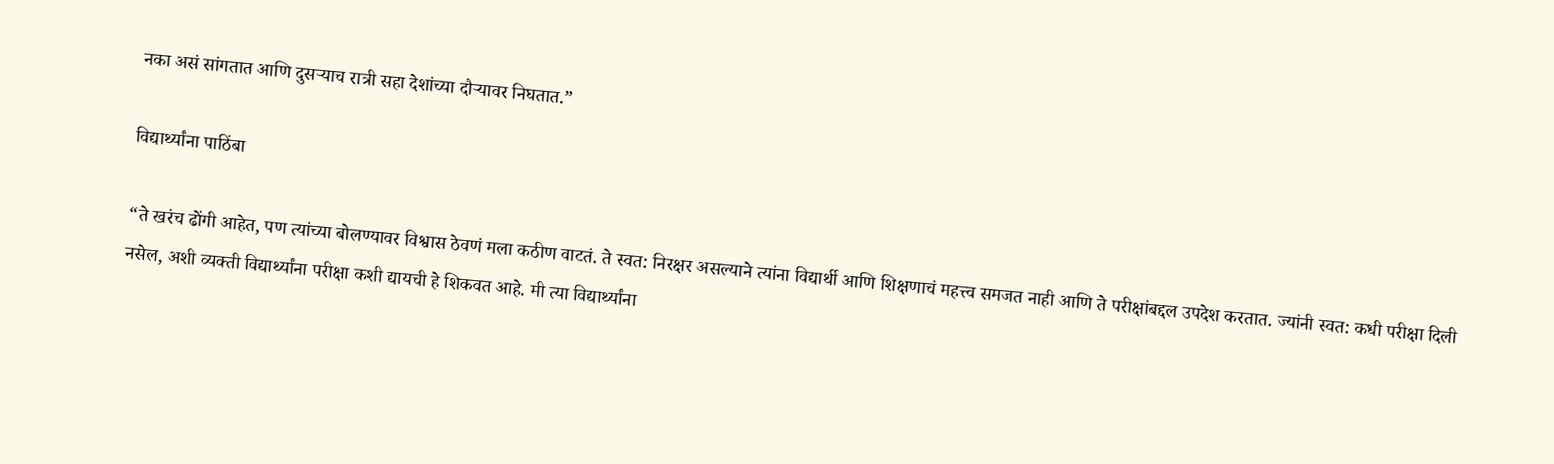नका असं सांगतात आणि दुसऱ्याच रात्री सहा देशांच्या दौऱ्यावर निघतात.”

विद्यार्थ्यांना पाठिंबा

“ते खरंच ढोंगी आहेत, पण त्यांच्या बोलण्यावर विश्वास ठेवणं मला कठीण वाटतं. ते स्वत: निरक्षर असल्याने त्यांना विद्यार्थी आणि शिक्षणाचं महत्त्व समजत नाही आणि ते परीक्षांबद्दल उपदेश करतात. ज्यांनी स्वत: कधी परीक्षा दिली नसेल, अशी व्यक्ती विद्यार्थ्यांना परीक्षा कशी द्यायची हे शिकवत आहे. मी त्या विद्यार्थ्यांना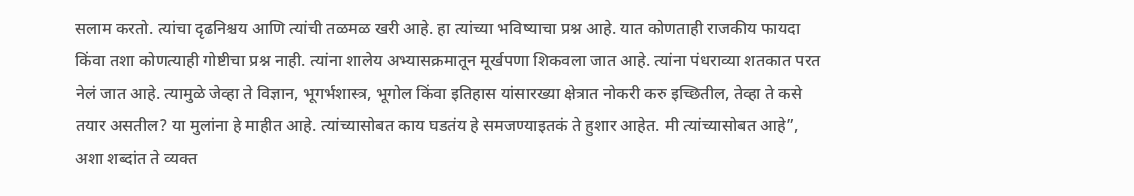सलाम करतो. त्यांचा दृढनिश्चय आणि त्यांची तळमळ खरी आहे. हा त्यांच्या भविष्याचा प्रश्न आहे. यात कोणताही राजकीय फायदा किंवा तशा कोणत्याही गोष्टीचा प्रश्न नाही. त्यांना शालेय अभ्यासक्रमातून मूर्खपणा शिकवला जात आहे. त्यांना पंधराव्या शतकात परत नेलं जात आहे. त्यामुळे जेव्हा ते विज्ञान, भूगर्भशास्त्र, भूगोल किंवा इतिहास यांसारख्या क्षेत्रात नोकरी करु इच्छितील, तेव्हा ते कसे तयार असतील? या मुलांना हे माहीत आहे. त्यांच्यासोबत काय घडतंय हे समजण्याइतकं ते हुशार आहेत. मी त्यांच्यासोबत आहे”, अशा शब्दांत ते व्यक्त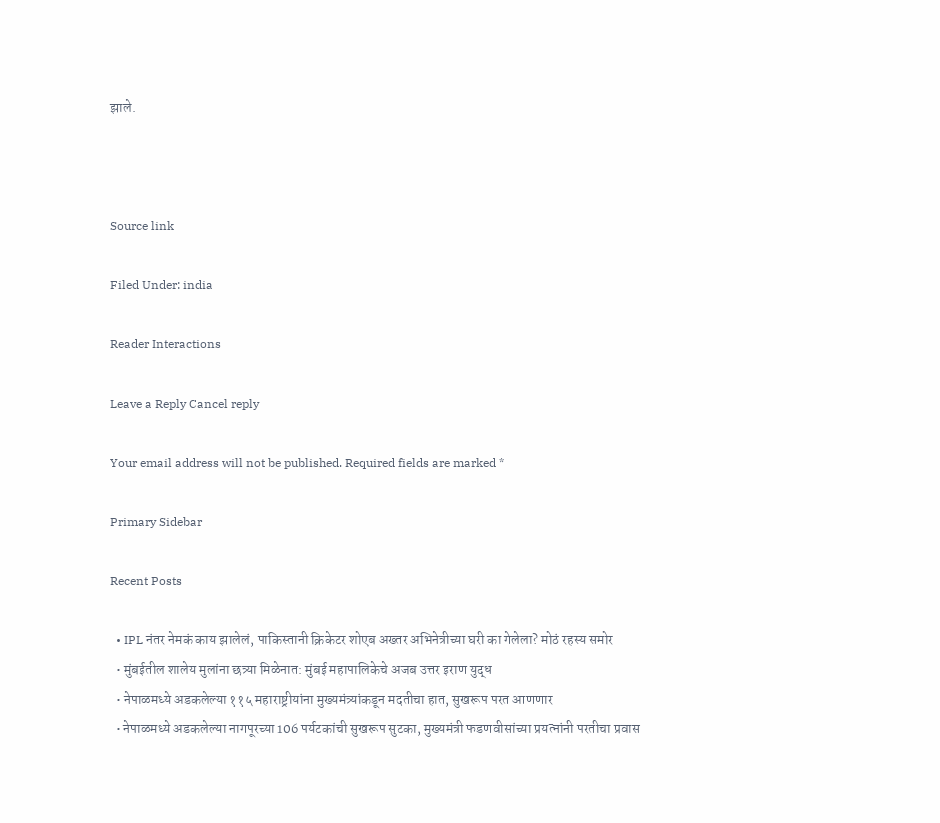झाले.



Source link

Filed Under: india

Reader Interactions

Leave a Reply Cancel reply

Your email address will not be published. Required fields are marked *

Primary Sidebar

Recent Posts

  • IPL नंतर नेमकं काय झालेलं, पाकिस्तानी क्रिकेटर शोएब अख्तर अभिनेत्रीच्या घरी का गेलेला? मोठं रहस्य समोर
  • मुंबईतील शालेय मुलांना छत्र्या मिळेनात: मुंबई महापालिकेचे अजब उत्तर इराण युद्ध
  • नेपाळमध्ये अडकलेल्या ११५ महाराष्ट्रीयांना मुख्यमंत्र्यांकडून मदतीचा हात, सुखरूप परत आणणार
  • नेपाळमध्ये अडकलेल्या नागपूरच्या 106 पर्यटकांची सुखरूप सुटका, मुख्यमंत्री फडणवीसांच्या प्रयत्नांनी परतीचा प्रवास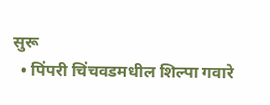सुरू
  • पिंपरी चिंचवडमधील शिल्पा गवारे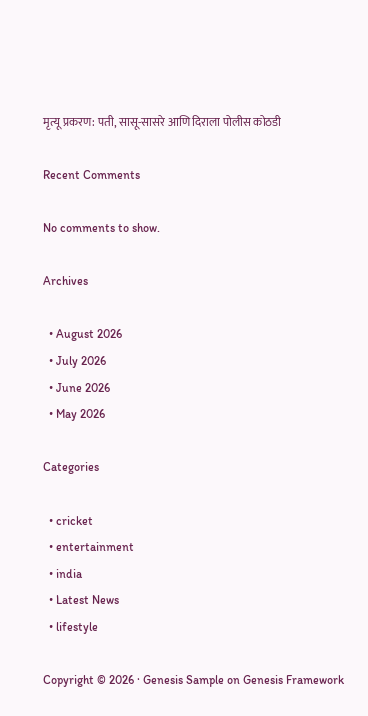मृत्यू प्रकरण: पती, सासू-सासरे आणि दिराला पोलीस कोठडी

Recent Comments

No comments to show.

Archives

  • August 2026
  • July 2026
  • June 2026
  • May 2026

Categories

  • cricket
  • entertainment
  • india
  • Latest News
  • lifestyle

Copyright © 2026 · Genesis Sample on Genesis Framework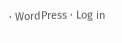· WordPress · Log in